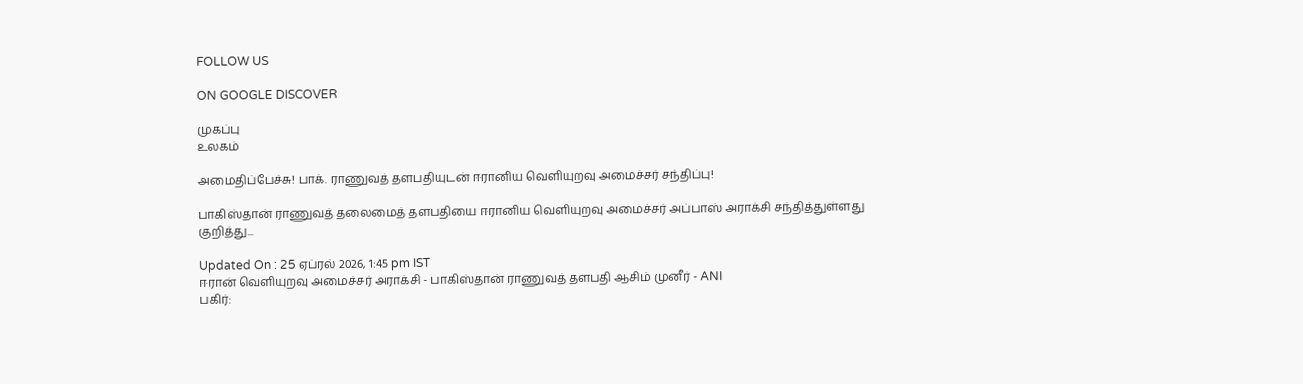FOLLOW US

ON GOOGLE DISCOVER

முகப்பு
உலகம்

அமைதிப்பேச்சு! பாக். ராணுவத் தளபதியுடன் ஈரானிய வெளியுறவு அமைச்சர் சந்திப்பு!

பாகிஸ்தான் ராணுவத் தலைமைத் தளபதியை ஈரானிய வெளியுறவு அமைச்சர் அப்பாஸ் அராக்சி சந்தித்துள்ளது குறித்து...

Updated On : 25 ஏப்ரல் 2026, 1:45 pm IST
ஈரான் வெளியுறவு அமைச்சர் அராக்சி - பாகிஸ்தான் ராணுவத் தளபதி ஆசிம் முனீர் - ANI
பகிர்: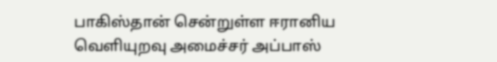பாகிஸ்தான் சென்றுள்ள ஈரானிய வெளியுறவு அமைச்சர் அப்பாஸ்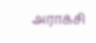அராக்சி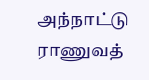அந்நாட்டு ராணுவத்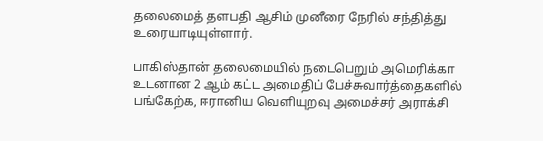தலைமைத் தளபதி ஆசிம் முனீரை நேரில் சந்தித்து உரையாடியுள்ளார்.

பாகிஸ்தான் தலைமையில் நடைபெறும் அமெரிக்கா உடனான 2 ஆம் கட்ட அமைதிப் பேச்சுவார்த்தைகளில் பங்கேற்க, ஈரானிய வெளியுறவு அமைச்சர் அராக்சி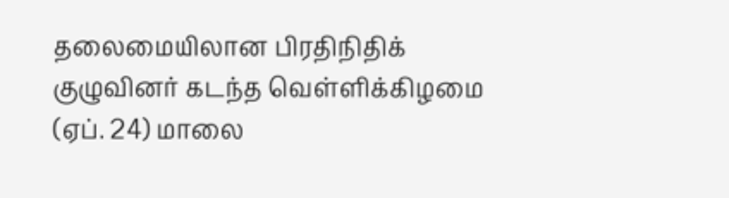தலைமையிலான பிரதிநிதிக் குழுவினர் கடந்த வெள்ளிக்கிழமை (ஏப். 24) மாலை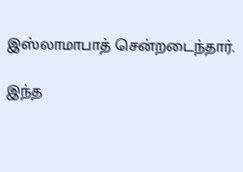இஸ்லாமாபாத் சென்றடைந்தார்.

இந்த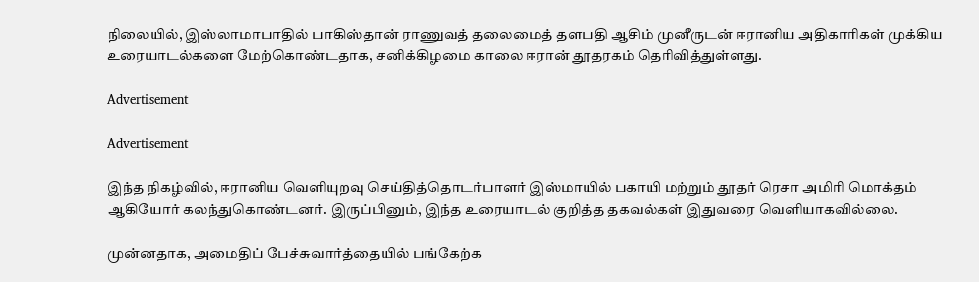நிலையில், இஸ்லாமாபாதில் பாகிஸ்தான் ராணுவத் தலைமைத் தளபதி ஆசிம் முனீருடன் ஈரானிய அதிகாரிகள் முக்கிய உரையாடல்களை மேற்கொண்டதாக, சனிக்கிழமை காலை ஈரான் தூதரகம் தெரிவித்துள்ளது.

Advertisement

Advertisement

இந்த நிகழ்வில், ஈரானிய வெளியுறவு செய்தித்தொடர்பாளர் இஸ்மாயில் பகாயி மற்றும் தூதர் ரெசா அமிரி மொக்தம் ஆகியோர் கலந்துகொண்டனர். இருப்பினும், இந்த உரையாடல் குறித்த தகவல்கள் இதுவரை வெளியாகவில்லை.

முன்னதாக, அமைதிப் பேச்சுவார்த்தையில் பங்கேற்க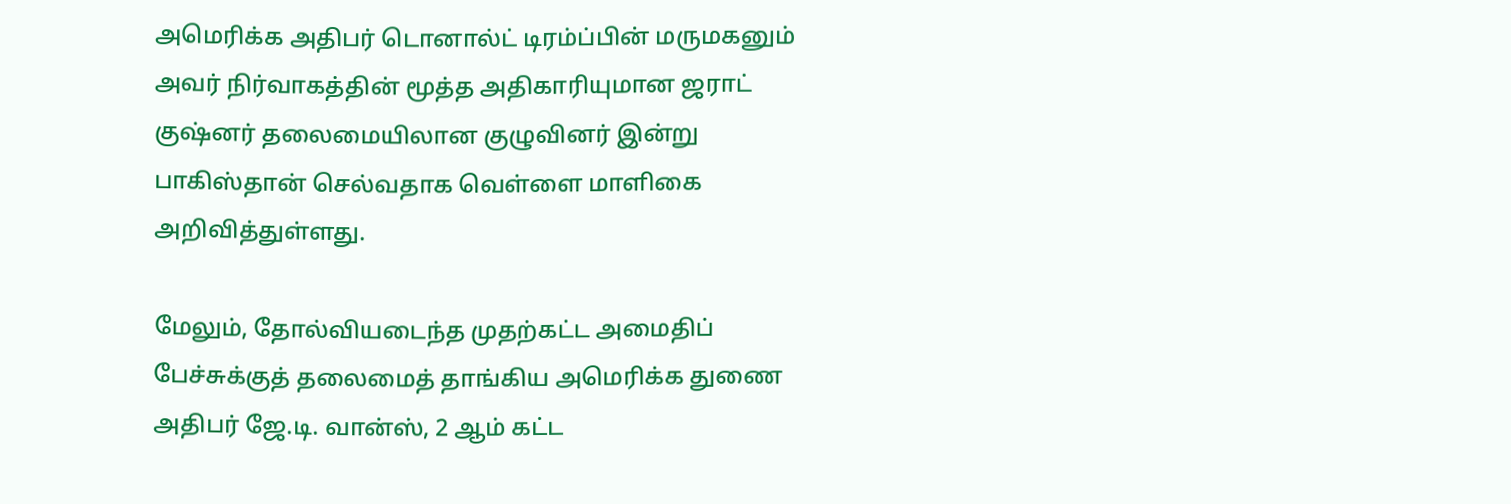அமெரிக்க அதிபர் டொனால்ட் டிரம்ப்பின் மருமகனும் அவர் நிர்வாகத்தின் மூத்த அதிகாரியுமான ஜராட் குஷ்னர் தலைமையிலான குழுவினர் இன்று பாகிஸ்தான் செல்வதாக வெள்ளை மாளிகை அறிவித்துள்ளது.

மேலும், தோல்வியடைந்த முதற்கட்ட அமைதிப் பேச்சுக்குத் தலைமைத் தாங்கிய அமெரிக்க துணை அதிபர் ஜே.டி. வான்ஸ், 2 ஆம் கட்ட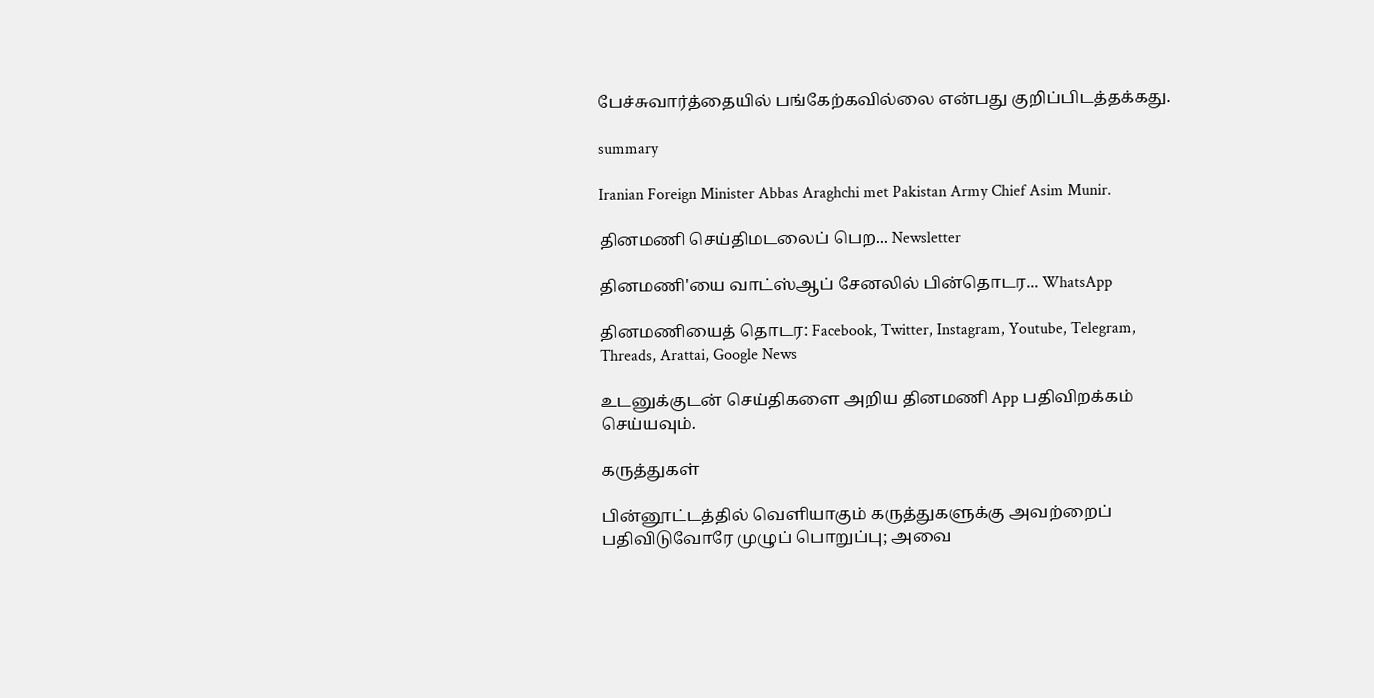பேச்சுவார்த்தையில் பங்கேற்கவில்லை என்பது குறிப்பிடத்தக்கது.

summary

Iranian Foreign Minister Abbas Araghchi met Pakistan Army Chief Asim Munir.

தினமணி செய்திமடலைப் பெற... Newsletter

தினமணி'யை வாட்ஸ்ஆப் சேனலில் பின்தொடர... WhatsApp

தினமணியைத் தொடர: Facebook, Twitter, Instagram, Youtube, Telegram, Threads, Arattai, Google News

உடனுக்குடன் செய்திகளை அறிய தினமணி App பதிவிறக்கம் செய்யவும்.

கருத்துகள்

பின்னூட்டத்தில் வெளியாகும் கருத்துகளுக்கு அவற்றைப் பதிவிடுவோரே முழுப் பொறுப்பு; அவை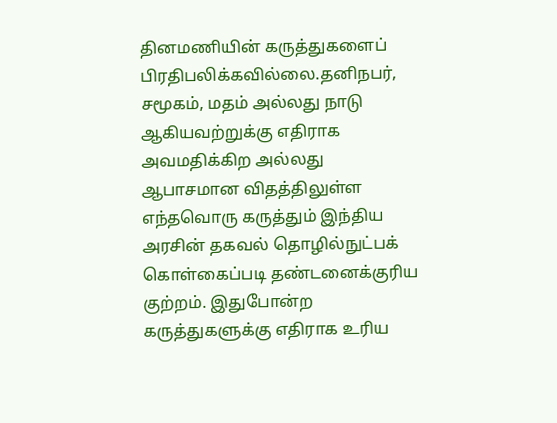தினமணியின் கருத்துகளைப் பிரதிபலிக்கவில்லை.தனிநபர், சமூகம், மதம் அல்லது நாடு ஆகியவற்றுக்கு எதிராக அவமதிக்கிற அல்லது ஆபாசமான விதத்திலுள்ள எந்தவொரு கருத்தும் இந்திய அரசின் தகவல் தொழில்நுட்பக் கொள்கைப்படி தண்டனைக்குரிய குற்றம். இதுபோன்ற கருத்துகளுக்கு எதிராக உரிய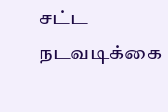சட்ட நடவடிக்கை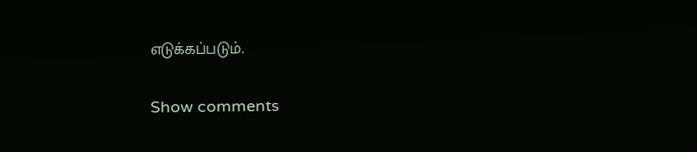எடுக்கப்படும்.

Show comments